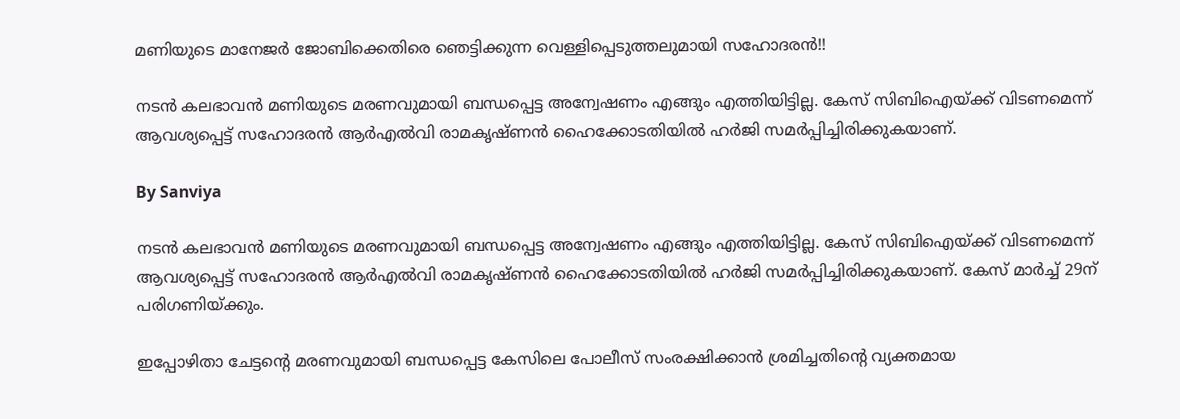മണിയുടെ മാനേജര്‍ ജോബിക്കെതിരെ ഞെട്ടിക്കുന്ന വെള്ളിപ്പെടുത്തലുമായി സഹോദരന്‍!!

നടന്‍ കലഭാവന്‍ മണിയുടെ മരണവുമായി ബന്ധപ്പെട്ട അന്വേഷണം എങ്ങും എത്തിയിട്ടില്ല. കേസ് സിബിഐയ്ക്ക് വിടണമെന്ന് ആവശ്യപ്പെട്ട് സഹോദരന്‍ ആര്‍എല്‍വി രാമകൃഷ്ണന്‍ ഹൈക്കോടതിയില്‍ ഹര്‍ജി സമര്‍പ്പിച്ചിരിക്കുകയാണ്.

By Sanviya

നടന്‍ കലഭാവന്‍ മണിയുടെ മരണവുമായി ബന്ധപ്പെട്ട അന്വേഷണം എങ്ങും എത്തിയിട്ടില്ല. കേസ് സിബിഐയ്ക്ക് വിടണമെന്ന് ആവശ്യപ്പെട്ട് സഹോദരന്‍ ആര്‍എല്‍വി രാമകൃഷ്ണന്‍ ഹൈക്കോടതിയില്‍ ഹര്‍ജി സമര്‍പ്പിച്ചിരിക്കുകയാണ്. കേസ് മാര്‍ച്ച് 29ന് പരിഗണിയ്ക്കും.

ഇപ്പോഴിതാ ചേട്ടന്റെ മരണവുമായി ബന്ധപ്പെട്ട കേസിലെ പോലീസ് സംരക്ഷിക്കാന്‍ ശ്രമിച്ചതിന്റെ വ്യക്തമായ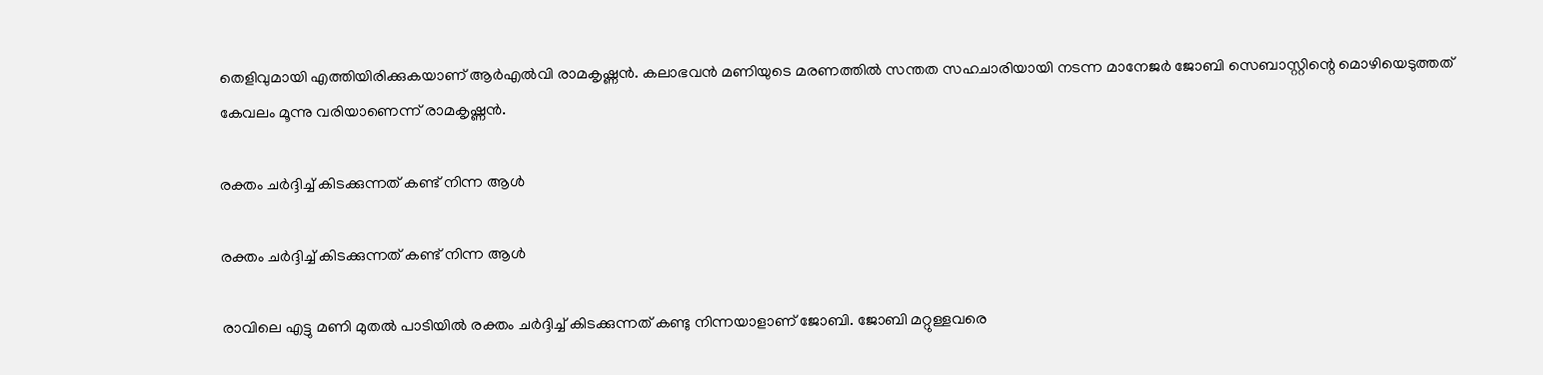തെളിവുമായി എത്തിയിരിക്കുകയാണ് ആര്‍എല്‍വി രാമകൃഷ്ണന്‍. കലാഭവന്‍ മണിയുടെ മരണത്തില്‍ സന്തത സഹചാരിയായി നടന്ന മാനേജര്‍ ജോബി സെബാസ്റ്റിന്റെ മൊഴിയെടുത്തത് കേവലം മൂന്നു വരിയാണെന്ന് രാമകൃഷ്ണന്‍.

രക്തം ചര്‍ദ്ദിച്ച് കിടക്കുന്നത് കണ്ട് നിന്ന ആള്‍

രക്തം ചര്‍ദ്ദിച്ച് കിടക്കുന്നത് കണ്ട് നിന്ന ആള്‍

രാവിലെ എട്ടു മണി മുതല്‍ പാടിയില്‍ രക്തം ചര്‍ദ്ദിച്ച് കിടക്കുന്നത് കണ്ടു നിന്നയാളാണ് ജോബി. ജോബി മറ്റുള്ളവരെ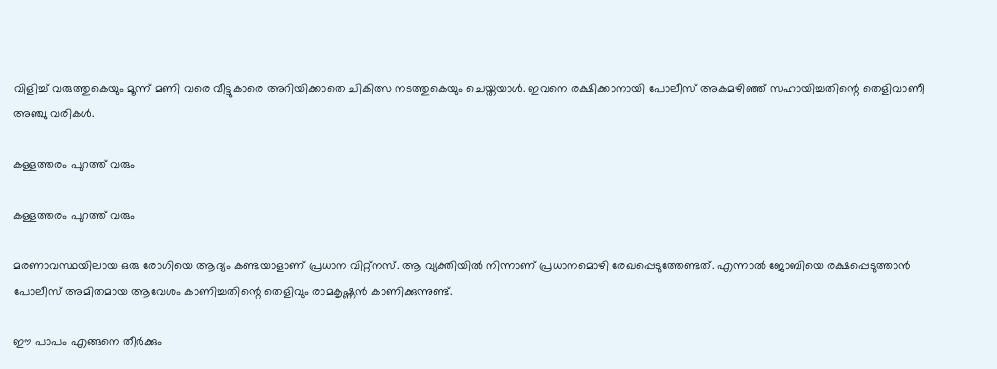വിളിച്ച് വരുത്തുകെയും മൂന്ന് മണി വരെ വീട്ടുകാരെ അറിയിക്കാതെ ചികിത്സ നടത്തുകെയും ചെയ്തയാള്‍. ഇവനെ രക്ഷിക്കാനായി പോലീസ് അകമഴിഞ്ഞ് സഹായിച്ചതിന്റെ തെളിവാണീ അഞ്ചു വരികള്‍.

കള്ളത്തരം പുറത്ത് വരും

കള്ളത്തരം പുറത്ത് വരും

മരണാവസ്ഥയിലായ ഒരു രോഗിയെ ആദ്യം കണ്ടയാളാണ് പ്രധാന വിറ്റ്‌നസ്. ആ വ്യക്തിയില്‍ നിന്നാണ് പ്രധാനമൊഴി രേഖപ്പെടുത്തേണ്ടത്. എന്നാല്‍ ജോബിയെ രക്ഷപ്പെടുത്താന്‍ പോലീസ് അമിതമായ ആവേശം കാണിച്ചതിന്റെ തെളിവും രാമകൃഷ്ണന്‍ കാണിക്കുന്നുണ്ട്.

ഈ പാപം എങ്ങനെ തീര്‍ക്കും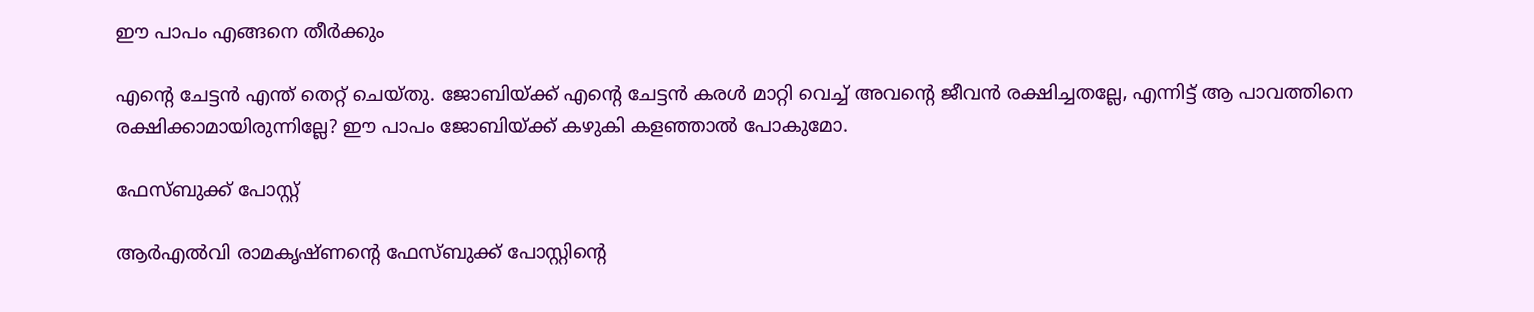ഈ പാപം എങ്ങനെ തീര്‍ക്കും

എന്റെ ചേട്ടന്‍ എന്ത് തെറ്റ് ചെയ്തു. ജോബിയ്ക്ക് എന്റെ ചേട്ടന്‍ കരള്‍ മാറ്റി വെച്ച് അവന്റെ ജീവന്‍ രക്ഷിച്ചതല്ലേ, എന്നിട്ട് ആ പാവത്തിനെ രക്ഷിക്കാമായിരുന്നില്ലേ? ഈ പാപം ജോബിയ്ക്ക് കഴുകി കളഞ്ഞാല്‍ പോകുമോ.

ഫേസ്ബുക്ക് പോസ്റ്റ്

ആര്‍എല്‍വി രാമകൃഷ്ണന്റെ ഫേസ്ബുക്ക് പോസ്റ്റിന്റെ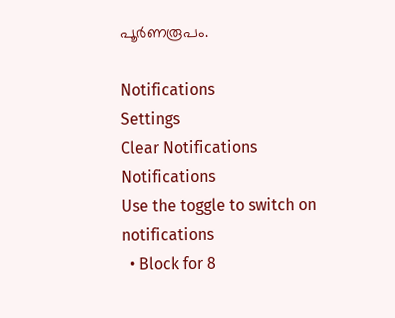പൂര്‍ണരൂപം.

Notifications
Settings
Clear Notifications
Notifications
Use the toggle to switch on notifications
  • Block for 8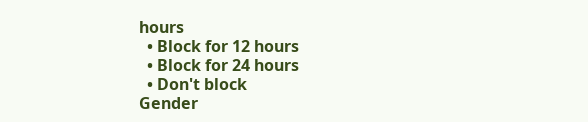hours
  • Block for 12 hours
  • Block for 24 hours
  • Don't block
Gender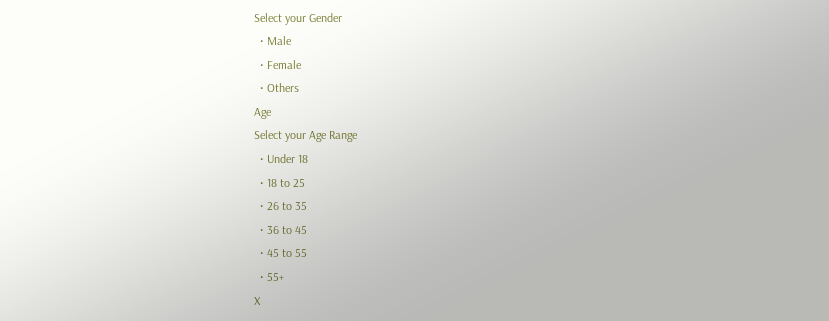Select your Gender
  • Male
  • Female
  • Others
Age
Select your Age Range
  • Under 18
  • 18 to 25
  • 26 to 35
  • 36 to 45
  • 45 to 55
  • 55+
X